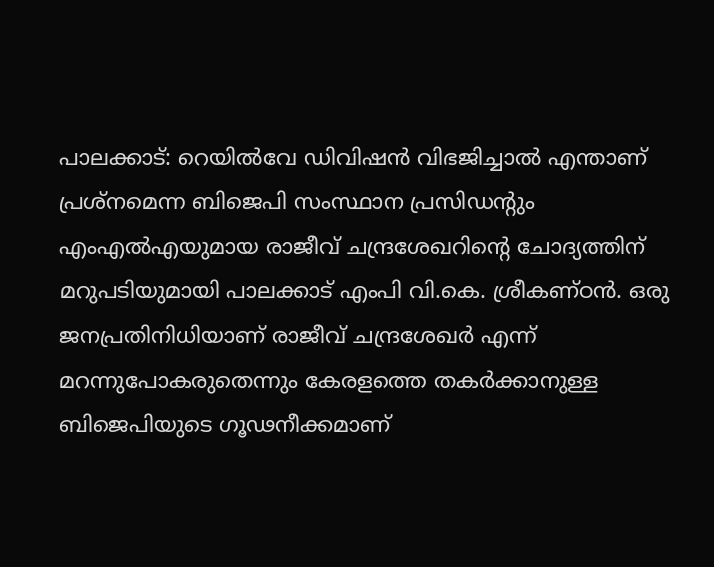പാലക്കാട്: റെയിൽവേ ഡിവിഷൻ വിഭജിച്ചാൽ എന്താണ് പ്രശ്നമെന്ന ബിജെപി സംസ്ഥാന പ്രസിഡന്റും എംഎൽഎയുമായ രാജീവ് ചന്ദ്രശേഖറിന്റെ ചോദ്യത്തിന് മറുപടിയുമായി പാലക്കാട് എംപി വി.കെ. ശ്രീകണ്ഠൻ. ഒരു ജനപ്രതിനിധിയാണ് രാജീവ് ചന്ദ്രശേഖർ എന്ന് മറന്നുപോകരുതെന്നും കേരളത്തെ തകർക്കാനുള്ള ബിജെപിയുടെ ഗൂഢനീക്കമാണ്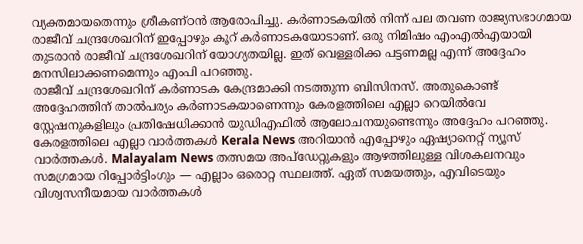വ്യക്തമായതെന്നും ശ്രീകണ്ഠൻ ആരോപിച്ചു. കർണാടകയിൽ നിന്ന് പല തവണ രാജ്യസഭാഗമായ രാജീവ് ചന്ദ്രശേഖറിന് ഇപ്പോഴും കൂറ് കർണാടകയോടാണ്. ഒരു നിമിഷം എംഎൽഎയായി തുടരാൻ രാജീവ് ചന്ദ്രശേഖറിന് യോഗ്യതയില്ല. ഇത് വെള്ളരിക്ക പട്ടണമല്ല എന്ന് അദ്ദേഹം മനസിലാക്കണമെന്നും എംപി പറഞ്ഞു.
രാജീവ് ചന്ദ്രശേഖറിന് കർണാടക കേന്ദ്രമാക്കി നടത്തുന്ന ബിസിനസ്. അതുകൊണ്ട് അദ്ദേഹത്തിന് താൽപര്യം കർണാടകയാണെന്നും കേരളത്തിലെ എല്ലാ റെയിൽവേ സ്റ്റേഷനുകളിലും പ്രതിഷേധിക്കാൻ യുഡിഎഫിൽ ആലോചനയുണ്ടെന്നും അദ്ദേഹം പറഞ്ഞു.
കേരളത്തിലെ എല്ലാ വാർത്തകൾ Kerala News അറിയാൻ എപ്പോഴും ഏഷ്യാനെറ്റ് ന്യൂസ് വാർത്തകൾ. Malayalam News തത്സമയ അപ്ഡേറ്റുകളും ആഴത്തിലുള്ള വിശകലനവും സമഗ്രമായ റിപ്പോർട്ടിംഗും — എല്ലാം ഒരൊറ്റ സ്ഥലത്ത്. ഏത് സമയത്തും, എവിടെയും വിശ്വസനീയമായ വാർത്തകൾ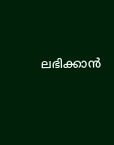ലഭിക്കാൻ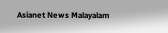Asianet News Malayalam